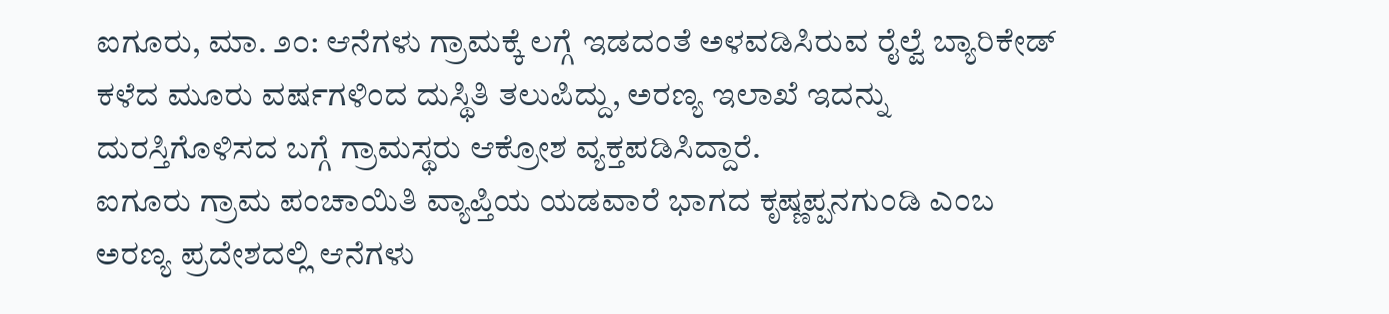ಐಗೂರು, ಮಾ. ೨೦: ಆನೆಗಳು ಗ್ರಾಮಕ್ಕೆ ಲಗ್ಗೆ ಇಡದಂತೆ ಅಳವಡಿಸಿರುವ ರೈಲ್ವೆ ಬ್ಯಾರಿಕೇಡ್ ಕಳೆದ ಮೂರು ವರ್ಷಗಳಿಂದ ದುಸ್ಥಿತಿ ತಲುಪಿದ್ದು, ಅರಣ್ಯ ಇಲಾಖೆ ಇದನ್ನು ದುರಸ್ತಿಗೊಳಿಸದ ಬಗ್ಗೆ ಗ್ರಾಮಸ್ಥರು ಆಕ್ರೋಶ ವ್ಯಕ್ತಪಡಿಸಿದ್ದಾರೆ.
ಐಗೂರು ಗ್ರಾಮ ಪಂಚಾಯಿತಿ ವ್ಯಾಪ್ತಿಯ ಯಡವಾರೆ ಭಾಗದ ಕೃಷ್ಣಪ್ಪನಗುಂಡಿ ಎಂಬ ಅರಣ್ಯ ಪ್ರದೇಶದಲ್ಲಿ ಆನೆಗಳು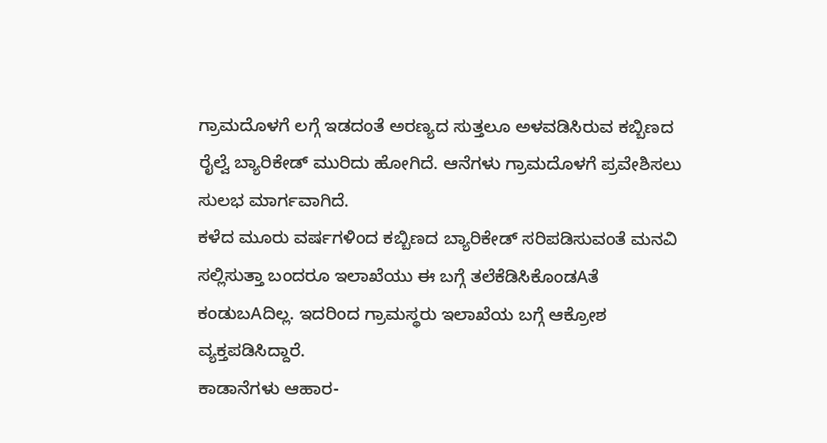ಗ್ರಾಮದೊಳಗೆ ಲಗ್ಗೆ ಇಡದಂತೆ ಅರಣ್ಯದ ಸುತ್ತಲೂ ಅಳವಡಿಸಿರುವ ಕಬ್ಬಿಣದ ರೈಲ್ವೆ ಬ್ಯಾರಿಕೇಡ್ ಮುರಿದು ಹೋಗಿದೆ. ಆನೆಗಳು ಗ್ರಾಮದೊಳಗೆ ಪ್ರವೇಶಿಸಲು ಸುಲಭ ಮಾರ್ಗವಾಗಿದೆ.
ಕಳೆದ ಮೂರು ವರ್ಷಗಳಿಂದ ಕಬ್ಬಿಣದ ಬ್ಯಾರಿಕೇಡ್ ಸರಿಪಡಿಸುವಂತೆ ಮನವಿ ಸಲ್ಲಿಸುತ್ತಾ ಬಂದರೂ ಇಲಾಖೆಯು ಈ ಬಗ್ಗೆ ತಲೆಕೆಡಿಸಿಕೊಂಡAತೆ ಕಂಡುಬAದಿಲ್ಲ. ಇದರಿಂದ ಗ್ರಾಮಸ್ಥರು ಇಲಾಖೆಯ ಬಗ್ಗೆ ಆಕ್ರೋಶ ವ್ಯಕ್ತಪಡಿಸಿದ್ದಾರೆ.
ಕಾಡಾನೆಗಳು ಆಹಾರ-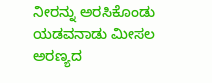ನೀರನ್ನು ಅರಸಿಕೊಂಡು ಯಡವನಾಡು ಮೀಸಲ ಅರಣ್ಯದ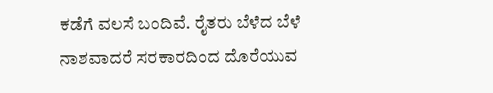ಕಡೆಗೆ ವಲಸೆ ಬಂದಿವೆ. ರೈತರು ಬೆಳೆದ ಬೆಳೆ ನಾಶವಾದರೆ ಸರಕಾರದಿಂದ ದೊರೆಯುವ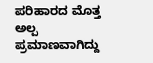ಪರಿಹಾರದ ಮೊತ್ತ ಅಲ್ಪ ಪ್ರಮಾಣವಾಗಿದ್ದು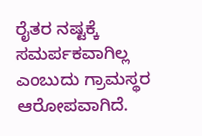ರೈತರ ನಷ್ಟಕ್ಕೆ ಸಮರ್ಪಕವಾಗಿಲ್ಲ ಎಂಬುದು ಗ್ರಾಮಸ್ಥರ ಆರೋಪವಾಗಿದೆ.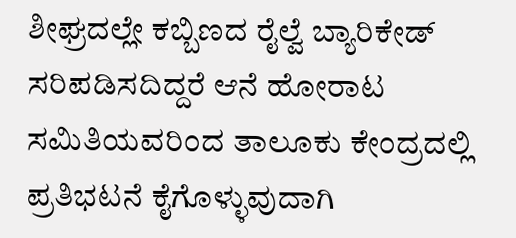ಶೀಘ್ರದಲ್ಲೇ ಕಬ್ಬಿಣದ ರೈಲ್ವೆ ಬ್ಯಾರಿಕೇಡ್ ಸರಿಪಡಿಸದಿದ್ದರೆ ಆನೆ ಹೋರಾಟ ಸಮಿತಿಯವರಿಂದ ತಾಲೂಕು ಕೇಂದ್ರದಲ್ಲಿ ಪ್ರತಿಭಟನೆ ಕೈಗೊಳ್ಳುವುದಾಗಿ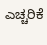ಎಚ್ಚರಿಕೆ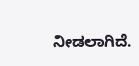ನೀಡಲಾಗಿದೆ.